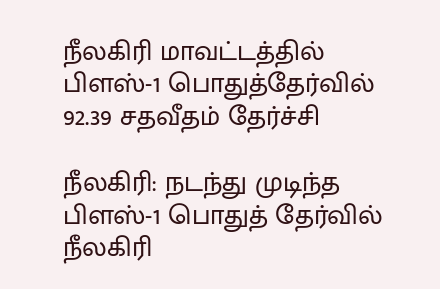நீலகிரி மாவட்டத்தில் பிளஸ்-1 பொதுத்தேர்வில் 92.39 சதவீதம் தேர்ச்சி

நீலகிரி: நடந்து முடிந்த பிளஸ்-1 பொதுத் தேர்வில் நீலகிரி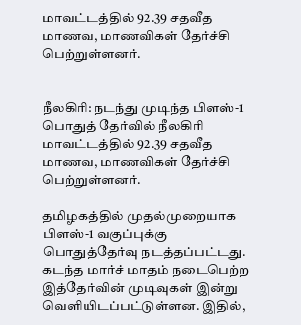மாவட்டத்தில் 92.39 சதவீத மாணவ, மாணவிகள் தேர்ச்சி பெற்றுள்ளனர்.


நீலகிரி: நடந்து முடிந்த பிளஸ்-1 பொதுத் தேர்வில் நீலகிரி மாவட்டத்தில் 92.39 சதவீத மாணவ, மாணவிகள் தேர்ச்சி பெற்றுள்ளனர்.

தமிழகத்தில் முதல்முறையாக பிளஸ்-1 வகுப்புக்கு பொதுத்தேர்வு நடத்தப்பட்டது. கடந்த மார்ச் மாதம் நடைபெற்ற இத்தேர்வின் முடிவுகள் இன்று வெளியிடப்பட்டுள்ளன. இதில்,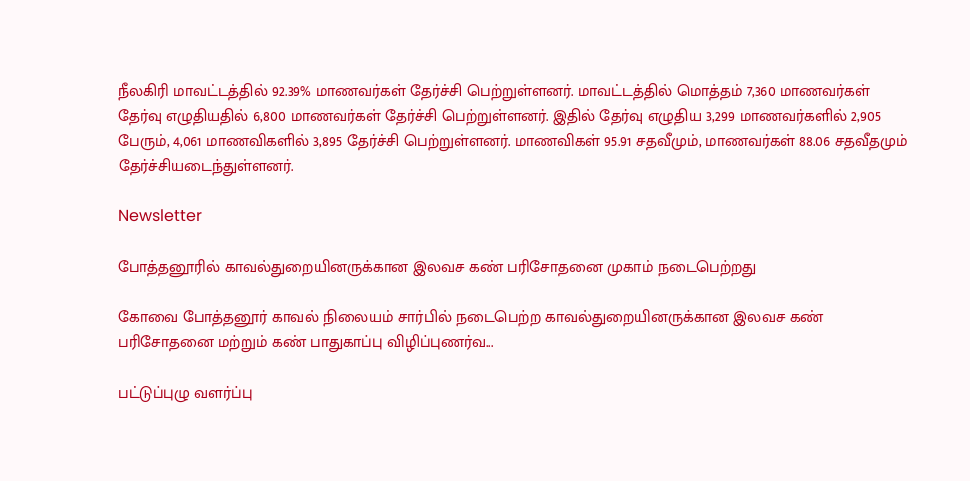நீலகிரி மாவட்டத்தில் 92.39% மாணவர்கள் தேர்ச்சி பெற்றுள்ளனர். மாவட்டத்தில் மொத்தம் 7,360 மாணவர்கள் தேர்வு எழுதியதில் 6,800 மாணவர்கள் தேர்ச்சி பெற்றுள்ளனர். இதில் தேர்வு எழுதிய 3,299 மாணவர்களில் 2,905 பேரும், 4,061 மாணவிகளில் 3,895 தேர்ச்சி பெற்றுள்ளனர். மாணவிகள் 95.91 சதவீமும், மாணவர்கள் 88.06 சதவீதமும் தேர்ச்சியடைந்துள்ளனர்.

Newsletter

போத்தனூரில் காவல்துறையினருக்கான இலவச கண் பரிசோதனை முகாம் நடைபெற்றது

கோவை போத்தனூர் காவல் நிலையம் சார்பில் நடைபெற்ற காவல்துறையினருக்கான இலவச கண் பரிசோதனை மற்றும் கண் பாதுகாப்பு விழிப்புணர்வ...

பட்டுப்புழு வளர்ப்பு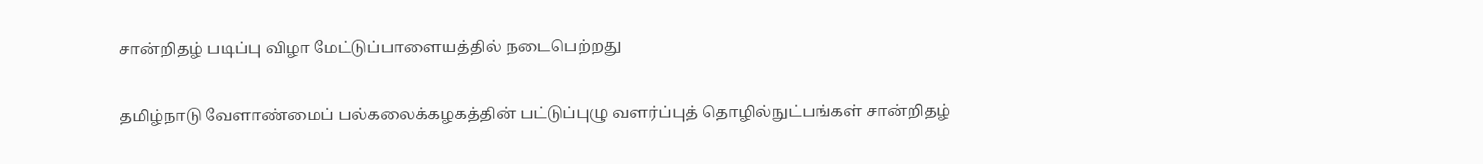சான்றிதழ் படிப்பு விழா மேட்டுப்பாளையத்தில் நடைபெற்றது

தமிழ்நாடு வேளாண்மைப் பல்கலைக்கழகத்தின் பட்டுப்புழு வளர்ப்புத் தொழில்நுட்பங்கள் சான்றிதழ்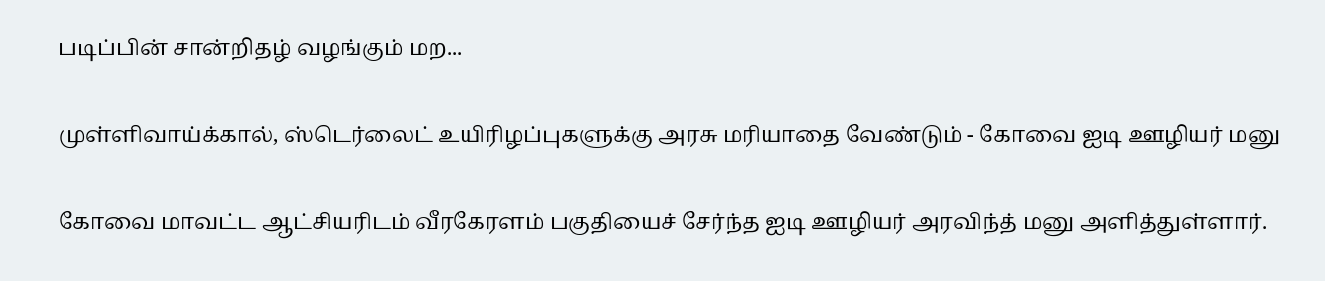படிப்பின் சான்றிதழ் வழங்கும் மற...

முள்ளிவாய்க்கால், ஸ்டெர்லைட் உயிரிழப்புகளுக்கு அரசு மரியாதை வேண்டும் - கோவை ஐடி ஊழியர் மனு

கோவை மாவட்ட ஆட்சியரிடம் வீரகேரளம் பகுதியைச் சேர்ந்த ஐடி ஊழியர் அரவிந்த் மனு அளித்துள்ளார்.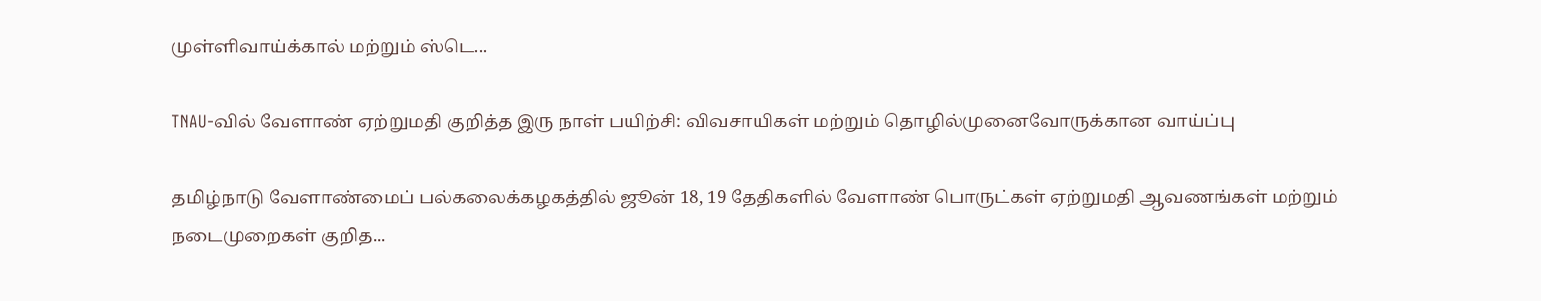முள்ளிவாய்க்கால் மற்றும் ஸ்டெ...

TNAU-வில் வேளாண் ஏற்றுமதி குறித்த இரு நாள் பயிற்சி: விவசாயிகள் மற்றும் தொழில்முனைவோருக்கான வாய்ப்பு

தமிழ்நாடு வேளாண்மைப் பல்கலைக்கழகத்தில் ஜூன் 18, 19 தேதிகளில் வேளாண் பொருட்கள் ஏற்றுமதி ஆவணங்கள் மற்றும் நடைமுறைகள் குறித...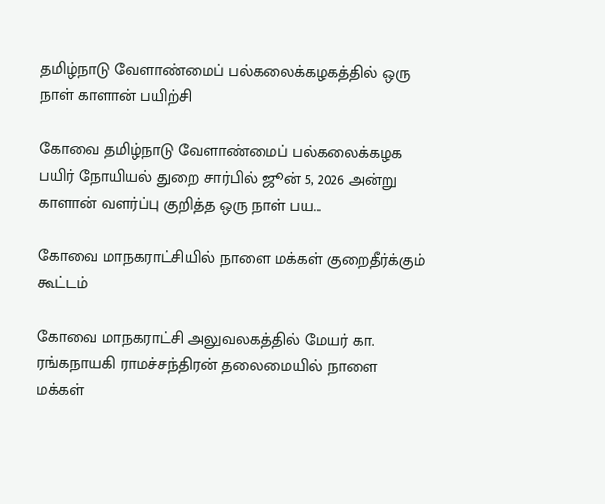தமிழ்நாடு வேளாண்மைப் பல்கலைக்கழகத்தில் ஒரு நாள் காளான் பயிற்சி

கோவை தமிழ்நாடு வேளாண்மைப் பல்கலைக்கழக பயிர் நோயியல் துறை சார்பில் ஜூன் 5, 2026 அன்று காளான் வளர்ப்பு குறித்த ஒரு நாள் பய...

கோவை மாநகராட்சியில் நாளை மக்கள் குறைதீர்க்கும் கூட்டம்

கோவை மாநகராட்சி அலுவலகத்தில் மேயர் கா. ரங்கநாயகி ராமச்சந்திரன் தலைமையில் நாளை மக்கள்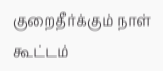குறைதீர்க்கும் நாள் கூட்டம்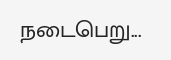நடைபெறு...